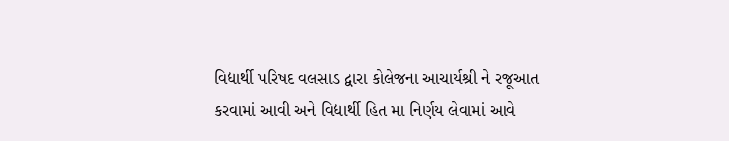વિદ્યાર્થી પરિષદ વલસાડ દ્વારા કોલેજના આચાર્યશ્રી ને રજૂઆત કરવામાં આવી અને વિદ્યાર્થી હિત મા નિર્ણય લેવામાં આવે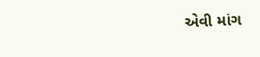એવી માંગ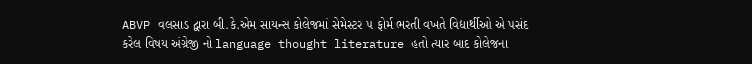ABVP વલસાડ દ્વારા બી.કે.એમ સાયન્સ કોલેજમાં સેમેસ્ટર ૫ ફોર્મ ભરતી વખતે વિદ્યાર્થીઓ એ પસંદ કરેલ વિષય અંગ્રેજી નો language thought literature હતો ત્યાર બાદ કોલેજના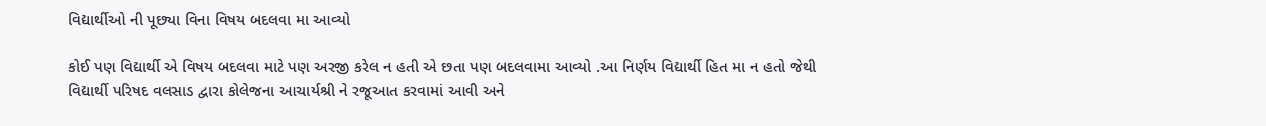વિદ્યાર્થીઓ ની પૂછ્યા વિના વિષય બદલવા મા આવ્યો

કોઈ પણ વિદ્યાર્થી એ વિષય બદલવા માટે પણ અરજી કરેલ ન હતી એ છતા પણ બદલવામા આવ્યો .આ નિર્ણય વિદ્યાર્થી હિત મા ન હતો જેથી વિદ્યાર્થી પરિષદ વલસાડ દ્વારા કોલેજના આચાર્યશ્રી ને રજૂઆત કરવામાં આવી અને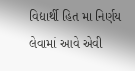વિદ્યાર્થી હિત મા નિર્ણય લેવામાં આવે એવી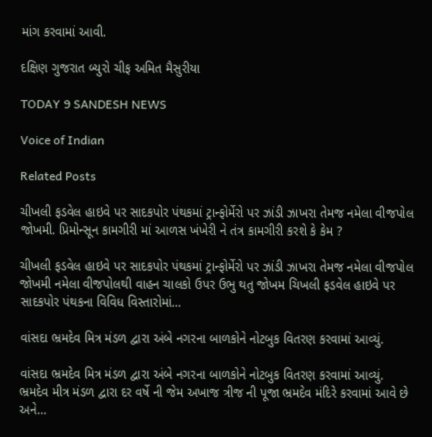માંગ કરવામાં આવી.

દક્ષિણ ગુજરાત બ્યુરો ચીફ અમિત મૈસુરીયા

TODAY 9 SANDESH NEWS

Voice of Indian

Related Posts

ચીખલી ફડવેલ હાઇવે પર સાદકપોર પંથકમાં ટ્રાન્ફોર્મેરો પર ઝાંડી ઝાખરા તેમજ નમેલા વીજપોલ જોખમી. પ્રિમોન્સૂન કામગીરી માં આળસ ખંખેરી ને તંત્ર કામગીરી કરશે કે કેમ ?

ચીખલી ફડવેલ હાઇવે પર સાદકપોર પંથકમાં ટ્રાન્ફોર્મેરો પર ઝાંડી ઝાખરા તેમજ નમેલા વીજપોલ જોખમી નમેલા વીજપોલથી વાહન ચાલકો ઉપર ઉભુ થતુ જોખમ ચિખલી ફડવેલ હાઇવે પર સાદકપોર પંથકના વિવિધ વિસ્તારોમાં…

વાંસદા ભ્રમદેવ મિત્ર મંડળ દ્વારા અંબે નગરના બાળકોને નોટબુક વિતરણ કરવામાં આવ્યું.

વાંસદા ભ્રમદેવ મિત્ર મંડળ દ્વારા અંબે નગરના બાળકોને નોટબુક વિતરણ કરવામાં આવ્યું. ભ્રમદેવ મીત્ર મંડળ દ્વારા દર વર્ષે ની જેમ અખાજ ત્રીજ ની પૂજા ભ્રમદેવ મંદિરે કરવામાં આવે છે અને…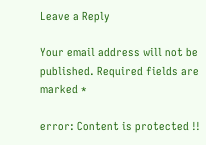Leave a Reply

Your email address will not be published. Required fields are marked *

error: Content is protected !!